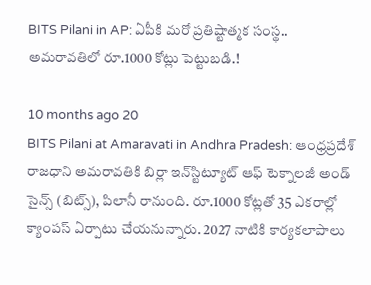BITS Pilani in AP: ఏపీకి మరో ప్రతిష్టాత్మక సంస్థ.. అమరావతిలో రూ.1000 కోట్లు పెట్టుబడి.!

10 months ago 20
BITS Pilani at Amaravati in Andhra Pradesh: ఆంధ్రప్రదేశ్ రాజధాని అమరావతికి బిర్లా ఇన్‌స్టిట్యూట్ ఆఫ్ టెక్నాలజీ అండ్ సైన్స్ (బిట్స్), పిలానీ రానుంది. రూ.1000 కోట్లతో 35 ఎకరాల్లో క్యాంపస్ ఏర్పాటు చేయనున్నారు. 2027 నాటికి కార్యకలాపాలు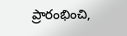ప్రారంభించి,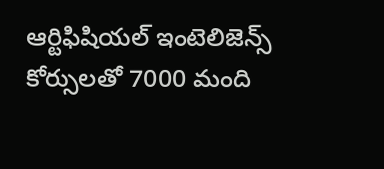ఆర్టిఫిషియల్ ఇంటెలిజెన్స్ కోర్సులతో 7000 మంది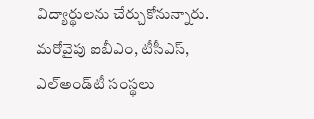విద్యార్థులను చేర్చుకోనున్నారు. మరోవైపు ఐబీఎం, టీసీఎస్, ఎల్అండ్‌టీ సంస్థలు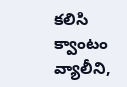కలిసి క్వాంటం వ్యాలీని,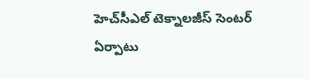హెచ్‌సీఎల్ టెక్నాలజీస్ సెంటర్ ఏర్పాటు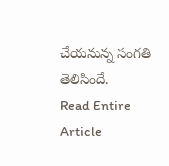చేయనున్న సంగతి తెలిసిందే.
Read Entire Article